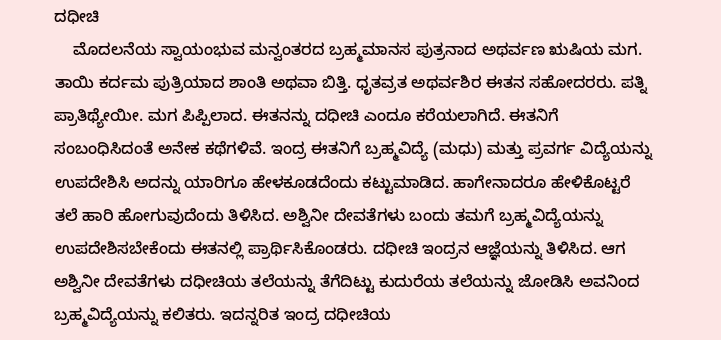ದಧೀಚಿ
    ಮೊದಲನೆಯ ಸ್ವಾಯಂಭುವ ಮನ್ವಂತರದ ಬ್ರಹ್ಮಮಾನಸ ಪುತ್ರನಾದ ಅಥರ್ವಣ ಋಷಿಯ ಮಗ. ತಾಯಿ ಕರ್ದಮ ಪುತ್ರಿಯಾದ ಶಾಂತಿ ಅಥವಾ ಬಿತ್ತಿ. ಧೃತವ್ರತ ಅಥರ್ವಶಿರ ಈತನ ಸಹೋದರರು. ಪತ್ನಿ ಪ್ರಾತಿಥ್ಯೇಯೀ. ಮಗ ಪಿಪ್ಪಿಲಾದ. ಈತನನ್ನು ದಧೀಚಿ ಎಂದೂ ಕರೆಯಲಾಗಿದೆ. ಈತನಿಗೆ ಸಂಬಂಧಿಸಿದಂತೆ ಅನೇಕ ಕಥೆಗಳಿವೆ. ಇಂದ್ರ ಈತನಿಗೆ ಬ್ರಹ್ಮವಿದ್ಯೆ (ಮಧು) ಮತ್ತು ಪ್ರವರ್ಗ ವಿದ್ಯೆಯನ್ನು ಉಪದೇಶಿಸಿ ಅದನ್ನು ಯಾರಿಗೂ ಹೇಳಕೂಡದೆಂದು ಕಟ್ಟುಮಾಡಿದ. ಹಾಗೇನಾದರೂ ಹೇಳಿಕೊಟ್ಟರೆ ತಲೆ ಹಾರಿ ಹೋಗುವುದೆಂದು ತಿಳಿಸಿದ. ಅಶ್ವಿನೀ ದೇವತೆಗಳು ಬಂದು ತಮಗೆ ಬ್ರಹ್ಮವಿದ್ಯೆಯನ್ನು ಉಪದೇಶಿಸಬೇಕೆಂದು ಈತನಲ್ಲಿ ಪ್ರಾರ್ಥಿಸಿಕೊಂಡರು. ದಧೀಚಿ ಇಂದ್ರನ ಆಜ್ಞೆಯನ್ನು ತಿಳಿಸಿದ. ಆಗ ಅಶ್ವಿನೀ ದೇವತೆಗಳು ದಧೀಚಿಯ ತಲೆಯನ್ನು ತೆಗೆದಿಟ್ಟು ಕುದುರೆಯ ತಲೆಯನ್ನು ಜೋಡಿಸಿ ಅವನಿಂದ ಬ್ರಹ್ಮವಿದ್ಯೆಯನ್ನು ಕಲಿತರು. ಇದನ್ನರಿತ ಇಂದ್ರ ದಧೀಚಿಯ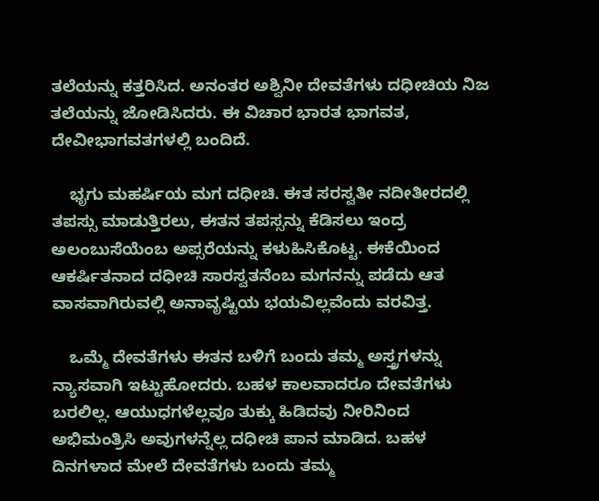ತಲೆಯನ್ನು ಕತ್ತರಿಸಿದ. ಅನಂತರ ಅಶ್ವಿನೀ ದೇವತೆಗಳು ದಧೀಚಿಯ ನಿಜ ತಲೆಯನ್ನು ಜೋಡಿಸಿದರು. ಈ ವಿಚಾರ ಭಾರತ ಭಾಗವತ, ದೇವೀಭಾಗವತಗಳಲ್ಲಿ ಬಂದಿದೆ.

    ಭೃಗು ಮಹರ್ಷಿಯ ಮಗ ದಧೀಚಿ. ಈತ ಸರಸ್ವತೀ ನದೀತೀರದಲ್ಲಿ ತಪಸ್ಸು ಮಾಡುತ್ತಿರಲು, ಈತನ ತಪಸ್ಸನ್ನು ಕೆಡಿಸಲು ಇಂದ್ರ ಅಲಂಬುಸೆಯೆಂಬ ಅಪ್ಸರೆಯನ್ನು ಕಳುಹಿಸಿಕೊಟ್ಟ. ಈಕೆಯಿಂದ ಆಕರ್ಷಿತನಾದ ದಧೀಚಿ ಸಾರಸ್ವತನೆಂಬ ಮಗನನ್ನು ಪಡೆದು ಆತ ವಾಸವಾಗಿರುವಲ್ಲಿ ಅನಾವೃಷ್ಟಿಯ ಭಯವಿಲ್ಲವೆಂದು ವರವಿತ್ತ.

    ಒಮ್ಮೆ ದೇವತೆಗಳು ಈತನ ಬಳಿಗೆ ಬಂದು ತಮ್ಮ ಅಸ್ತ್ರಗಳನ್ನು ನ್ಯಾಸವಾಗಿ ಇಟ್ಟುಹೋದರು. ಬಹಳ ಕಾಲವಾದರೂ ದೇವತೆಗಳು ಬರಲಿಲ್ಲ. ಆಯುಧಗಳೆಲ್ಲವೂ ತುಕ್ಕು ಹಿಡಿದವು ನೀರಿನಿಂದ ಅಭಿಮಂತ್ರಿಸಿ ಅವುಗಳನ್ನೆಲ್ಲ ದಧೀಚಿ ಪಾನ ಮಾಡಿದ. ಬಹಳ ದಿನಗಳಾದ ಮೇಲೆ ದೇವತೆಗಳು ಬಂದು ತಮ್ಮ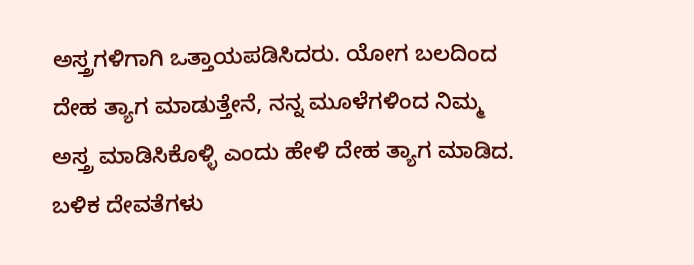ಅಸ್ತ್ರಗಳಿಗಾಗಿ ಒತ್ತಾಯಪಡಿಸಿದರು. ಯೋಗ ಬಲದಿಂದ ದೇಹ ತ್ಯಾಗ ಮಾಡುತ್ತೇನೆ, ನನ್ನ ಮೂಳೆಗಳಿಂದ ನಿಮ್ಮ ಅಸ್ತ್ರ ಮಾಡಿಸಿಕೊಳ್ಳಿ ಎಂದು ಹೇಳಿ ದೇಹ ತ್ಯಾಗ ಮಾಡಿದ. ಬಳಿಕ ದೇವತೆಗಳು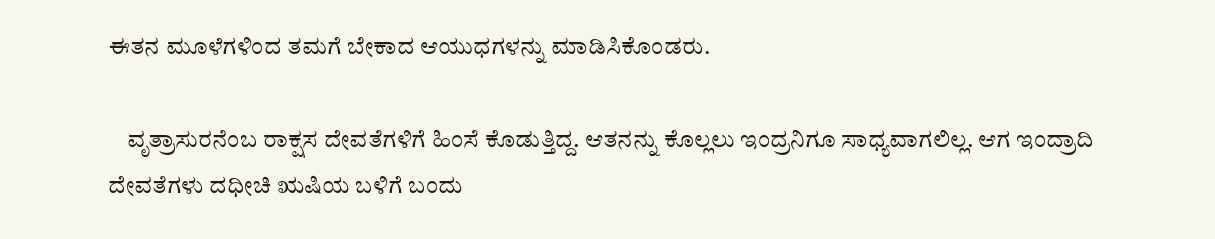ಈತನ ಮೂಳೆಗಳಿಂದ ತಮಗೆ ಬೇಕಾದ ಆಯುಧಗಳನ್ನು ಮಾಡಿಸಿಕೊಂಡರು.

    ವೃತ್ರಾಸುರನೆಂಬ ರಾಕ್ಷಸ ದೇವತೆಗಳಿಗೆ ಹಿಂಸೆ ಕೊಡುತ್ತಿದ್ದ. ಆತನನ್ನು ಕೊಲ್ಲಲು ಇಂದ್ರನಿಗೂ ಸಾಧ್ಯವಾಗಲಿಲ್ಲ. ಆಗ ಇಂದ್ರಾದಿ ದೇವತೆಗಳು ದಧೀಚಿ ಋಷಿಯ ಬಳಿಗೆ ಬಂದು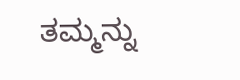ತಮ್ಮನ್ನು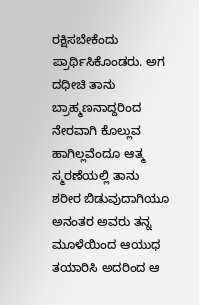ರಕ್ಷಿಸಬೇಕೆಂದು ಪ್ರಾರ್ಥಿಸಿಕೊಂಡರು. ಅಗ ದಧೀಚಿ ತಾನು ಬ್ರಾಹ್ಮಣನಾದ್ದರಿಂದ ನೇರವಾಗಿ ಕೊಲ್ಲುವ ಹಾಗಿಲ್ಲವೆಂದೂ ಆತ್ಮ ಸ್ಮರಣೆಯಲ್ಲಿ ತಾನು ಶರೀರ ಬಿಡುವುದಾಗಿಯೂ ಅನಂತರ ಅವರು ತನ್ನ ಮೂಳೆಯಿಂದ ಆಯುಧ ತಯಾರಿಸಿ ಅದರಿಂದ ಆ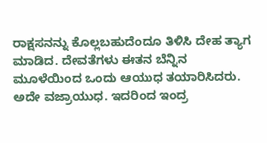ರಾಕ್ಷಸನನ್ನು ಕೊಲ್ಲಬಹುದೆಂದೂ ತಿಳಿಸಿ ದೇಹ ತ್ಯಾಗ ಮಾಡಿದ. ದೇವತೆಗಳು ಈತನ ಬೆನ್ನಿನ ಮೂಳೆಯಿಂದ ಒಂದು ಆಯುಧ ತಯಾರಿಸಿದರು. ಅದೇ ವಜ್ರಾಯುಧ. ಇದರಿಂದ ಇಂದ್ರ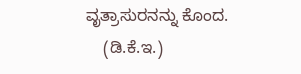ವೃತ್ರಾಸುರನನ್ನು ಕೊಂದ.
    (ಡಿ.ಕೆ.ಇ.)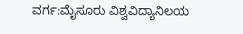ವರ್ಗ:ಮೈಸೂರು ವಿಶ್ವವಿದ್ಯಾನಿಲಯ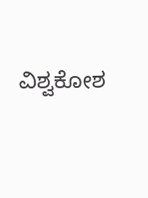ವಿಶ್ವಕೋಶ